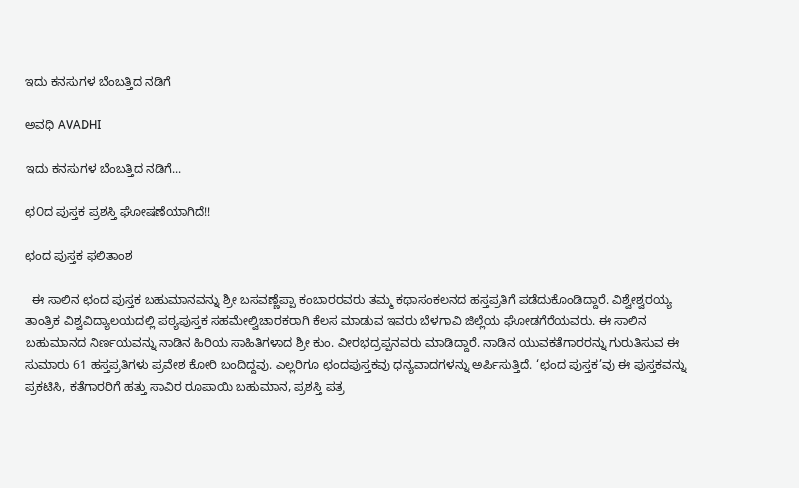ಇದು ಕನಸುಗಳ ಬೆಂಬತ್ತಿದ ನಡಿಗೆ‍

ಅವಧಿ AVADHI

ಇದು ಕನಸುಗಳ ಬೆಂಬತ್ತಿದ ನಡಿಗೆ...

ಛ೦ದ ಪುಸ್ತಕ ಪ್ರಶಸ್ತಿ ಘೋಷಣೆಯಾಗಿದೆ!!

ಛಂದ ಪುಸ್ತಕ ಫಲಿತಾಂಶ

  ಈ ಸಾಲಿನ ಛಂದ ಪುಸ್ತಕ ಬಹುಮಾನವನ್ನು ಶ್ರೀ ಬಸವಣ್ಣೆಪ್ಪಾ ಕಂಬಾರರವರು ತಮ್ಮ ಕಥಾಸಂಕಲನದ ಹಸ್ತಪ್ರತಿಗೆ ಪಡೆದುಕೊಂಡಿದ್ದಾರೆ. ವಿಶ್ವೇಶ್ವರಯ್ಯ ತಾಂತ್ರಿಕ ವಿಶ್ವವಿದ್ಯಾಲಯದಲ್ಲಿ ಪಠ್ಯಪುಸ್ತಕ ಸಹಮೇಲ್ವಿಚಾರಕರಾಗಿ ಕೆಲಸ ಮಾಡುವ ಇವರು ಬೆಳಗಾವಿ ಜಿಲ್ಲೆಯ ಘೋಡಗೆರೆಯವರು. ಈ ಸಾಲಿನ ಬಹುಮಾನದ ನಿರ್ಣಯವನ್ನು ನಾಡಿನ ಹಿರಿಯ ಸಾಹಿತಿಗಳಾದ ಶ್ರೀ ಕುಂ. ವೀರಭದ್ರಪ್ಪನವರು ಮಾಡಿದ್ದಾರೆ. ನಾಡಿನ ಯುವಕತೆಗಾರರನ್ನು ಗುರುತಿಸುವ ಈ ಸುಮಾರು 61 ಹಸ್ತಪ್ರತಿಗಳು ಪ್ರವೇಶ ಕೋರಿ ಬಂದಿದ್ದವು. ಎಲ್ಲರಿಗೂ ಛಂದಪುಸ್ತಕವು ಧನ್ಯವಾದಗಳನ್ನು ಅರ್ಪಿಸುತ್ತಿದೆ. ‘ಛಂದ ಪುಸ್ತಕ’ವು ಈ ಪುಸ್ತಕವನ್ನು ಪ್ರಕಟಿಸಿ, ಕತೆಗಾರರಿಗೆ ಹತ್ತು ಸಾವಿರ ರೂಪಾಯಿ ಬಹುಮಾನ, ಪ್ರಶಸ್ತಿ ಪತ್ರ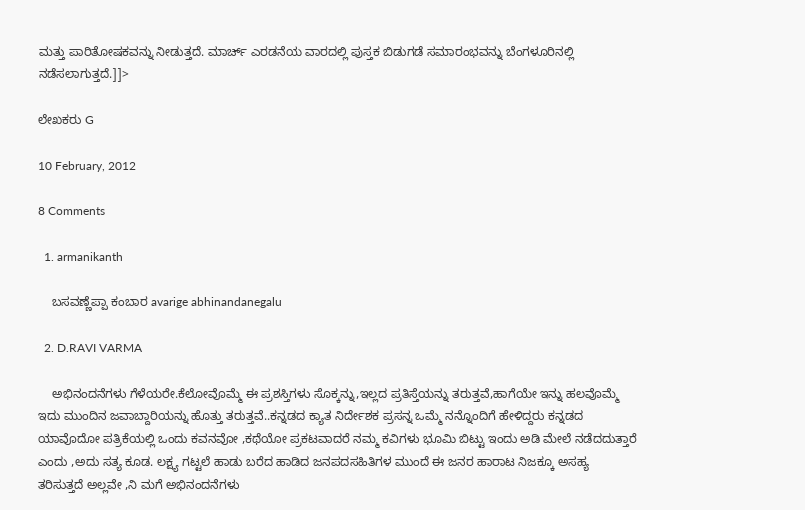ಮತ್ತು ಪಾರಿತೋಷಕವನ್ನು ನೀಡುತ್ತದೆ. ಮಾರ್ಚ್ ಎರಡನೆಯ ವಾರದಲ್ಲಿ ಪುಸ್ತಕ ಬಿಡುಗಡೆ ಸಮಾರಂಭವನ್ನು ಬೆಂಗಳೂರಿನಲ್ಲಿ ನಡೆಸಲಾಗುತ್ತದೆ.]]>

ಲೇಖಕರು G

10 February, 2012

8 Comments

  1. armanikanth

    ಬಸವಣ್ಣೆಪ್ಪಾ ಕಂಬಾರ avarige abhinandanegalu

  2. D.RAVI VARMA

    ಅಭಿನಂದನೆಗಳು ಗೆಳೆಯರೇ.ಕೆಲೋವೊಮ್ಮೆ ಈ ಪ್ರಶಸ್ತಿಗಳು ಸೊಕ್ಕನ್ನು,ಇಲ್ಲದ ಪ್ರತಿಸ್ತೆಯನ್ನು ತರುತ್ತವೆ,ಹಾಗೆಯೇ ಇನ್ನು ಹಲವೊಮ್ಮೆ ಇದು ಮುಂದಿನ ಜವಾಬ್ದಾರಿಯನ್ನು ಹೊತ್ತು ತರುತ್ತವೆ..ಕನ್ನಡದ ಕ್ಯಾತ ನಿರ್ದೇಶಕ ಪ್ರಸನ್ನ ಒಮ್ಮೆ ನನ್ನೊಂದಿಗೆ ಹೇಳಿದ್ದರು ಕನ್ನಡದ ಯಾವೊದೋ ಪತ್ರಿಕೆಯಲ್ಲಿ ಒಂದು ಕವನವೋ ,ಕಥೆಯೋ ಪ್ರಕಟವಾದರೆ ನಮ್ಮ ಕವಿಗಳು ಭೂಮಿ ಬಿಟ್ಟು ಇಂದು ಅಡಿ ಮೇಲೆ ನಡೆದದುತ್ತಾರೆ ಎಂದು ,ಅದು ಸತ್ಯ ಕೂಡ. ಲಕ್ಷ್ಯ ಗಟ್ಟಲೆ ಹಾಡು ಬರೆದ ಹಾಡಿದ ಜನಪದಸಹಿತಿಗಳ ಮುಂದೆ ಈ ಜನರ ಹಾರಾಟ ನಿಜಕ್ಕೂ ಅಸಹ್ಯ ತರಿಸುತ್ತದೆ ಅಲ್ಲವೇ ,ನಿ ಮಗೆ ಅಭಿನಂದನೆಗಳು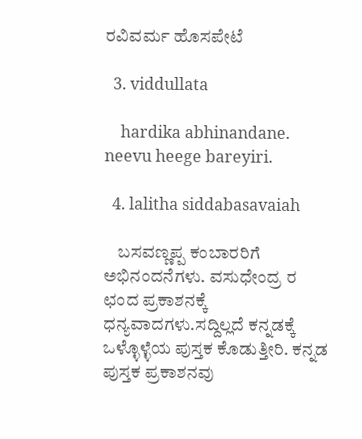ರವಿವರ್ಮ ಹೊಸಪೇಟೆ

  3. viddullata

    hardika abhinandane. neevu heege bareyiri.

  4. lalitha siddabasavaiah

    ಬಸವಣ್ಣಪ್ಪ ಕಂಬಾರರಿಗೆ ಅಭಿನಂದನೆಗಳು. ವಸುಧೇಂದ್ರ ರ ಛಂದ ಪ್ರಕಾಶನಕ್ಕೆ ಧನ್ಯವಾದಗಳು.ಸದ್ದಿಲ್ಲದೆ ಕನ್ನಡಕ್ಕೆ ಒಳ್ಳೊಳ್ಳೆಯ ಪುಸ್ತಕ ಕೊಡುತ್ತೀರಿ. ಕನ್ನಡ ಪುಸ್ತಕ ಪ್ರಕಾಶನವು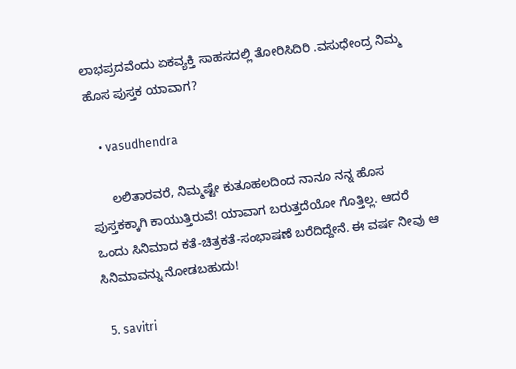ಲಾಭಪ್ರದವೆಂದು ಏಕವ್ಯಕ್ತಿ ಸಾಹಸದಲ್ಲಿ ತೋರಿಸಿದಿರಿ .ವಸುಧೇಂದ್ರ ನಿಮ್ಮ ಹೊಸ ಪುಸ್ತಕ ಯಾವಾಗ?

    • vasudhendra

      ಲಲಿತಾರವರೆ, ನಿಮ್ಮಷ್ಟೇ ಕುತೂಹಲದಿಂದ ನಾನೂ ನನ್ನ ಹೊಸ ಪುಸ್ತಕಕ್ಕಾಗಿ ಕಾಯುತ್ತಿರುವೆ! ಯಾವಾಗ ಬರುತ್ತದೆಯೋ ಗೊತ್ತಿಲ್ಲ. ಆದರೆ ಒಂದು ಸಿನಿಮಾದ ಕತೆ-ಚಿತ್ರಕತೆ-ಸಂಭಾಷಣೆ ಬರೆದಿದ್ದೇನೆ. ಈ ವರ್ಷ ನೀವು ಆ ಸಿನಿಮಾವನ್ನು ನೋಡಬಹುದು!

  5. savitri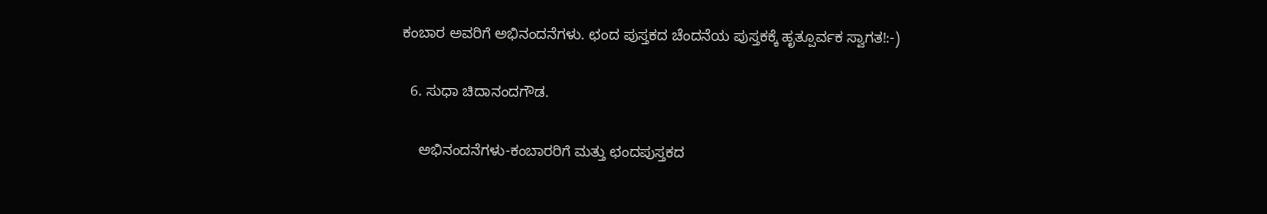ಕಂಬಾರ ಅವರಿಗೆ ಅಭಿನಂದನೆಗಳು. ಛಂದ ಪುಸ್ತಕದ ಚೆಂದನೆಯ ಪುಸ್ತಕಕ್ಕೆ ಹೃತ್ಪೂರ್ವಕ ಸ್ವಾಗತ!:-)

  6. ಸುಧಾ ಚಿದಾನಂದಗೌಡ.

    ಅಭಿನಂದನೆಗಳು-ಕಂಬಾರರಿಗೆ ಮತ್ತು ಛಂದಪುಸ್ತಕದ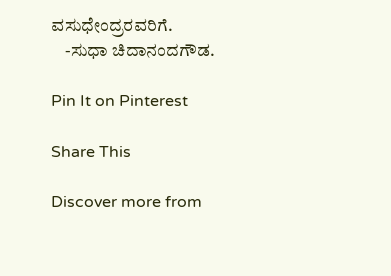ವಸುಧೇಂದ್ರರವರಿಗೆ.
    -ಸುಧಾ ಚಿದಾನಂದಗೌಡ.

Pin It on Pinterest

Share This

Discover more from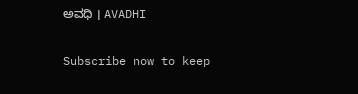ಅವಧಿ । AVADHI

Subscribe now to keep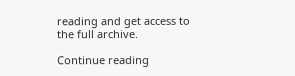reading and get access to the full archive.

Continue reading